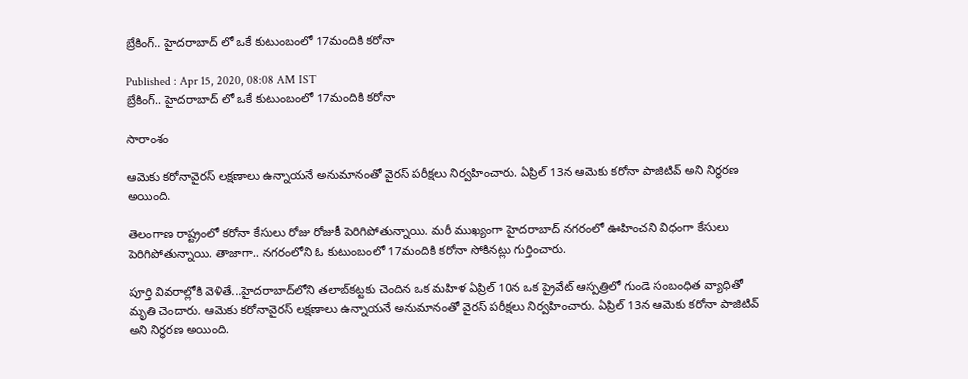బ్రేకింగ్.. హైదరాబాద్ లో ఒకే కుటుంబంలో 17మందికి కరోనా

Published : Apr 15, 2020, 08:08 AM IST
బ్రేకింగ్.. హైదరాబాద్ లో ఒకే కుటుంబంలో 17మందికి కరోనా

సారాంశం

ఆమెకు కరోనావైరస్ లక్షణాలు ఉన్నాయనే అనుమానంతో వైరస్ పరీక్షలు నిర్వహించారు. ఏప్రిల్ 13న ఆమెకు కరోనా పాజిటివ్ అని నిర్ధరణ అయింది.

తెలంగాణ రాష్ట్రంలో కరోనా కేసులు రోజు రోజుకీ పెరిగిపోతున్నాయి. మరీ ముఖ్యంగా హైదరాబాద్ నగరంలో ఊహించని విధంగా కేసులు పెరిగిపోతున్నాయి. తాజాగా.. నగరంలోని ఓ కుటుంబంలో 17మందికి కరోనా సోకినట్లు గుర్తించారు.

పూర్తి వివరాల్లోకి వెళితే...హైదరాబాద్‌లోని తలాబ్‌కట్టకు చెందిన ఒక మహిళ ఏప్రిల్ 10న ఒక ప్రైవేట్ ఆస్పత్రిలో గుండె సంబంధిత వ్యాధితో మృతి చెందారు. ఆమెకు కరోనావైరస్ లక్షణాలు ఉన్నాయనే అనుమానంతో వైరస్ పరీక్షలు నిర్వహించారు. ఏప్రిల్ 13న ఆమెకు కరోనా పాజిటివ్ అని నిర్ధరణ అయింది.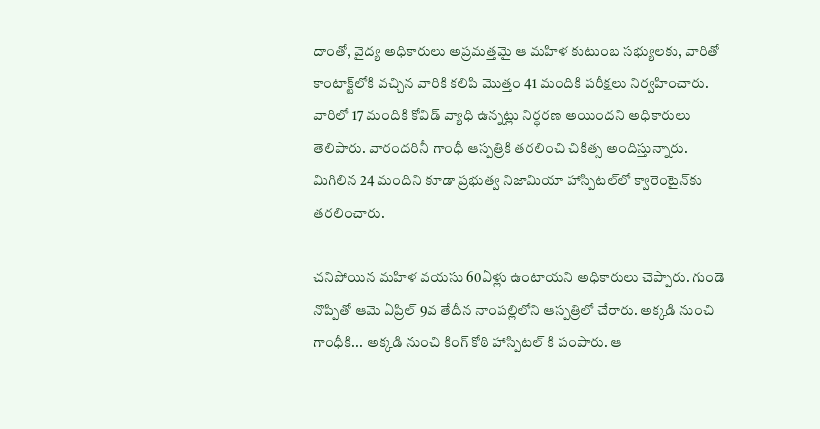దాంతో, వైద్య అధికారులు అప్రమత్తమై ఆ మహిళ కుటుంబ సభ్యులకు, వారితో కాంటాక్ట్‌లోకి వచ్చిన వారికి కలిపి మొత్తం 41 మందికి పరీక్షలు నిర్వహించారు. వారిలో 17 మందికి కోవిడ్ వ్యాధి ఉన్నట్లు నిర్ధరణ అయిందని అధికారులు తెలిపారు. వారందరినీ గాంధీ ఆస్పత్రికి తరలించి చికిత్స అందిస్తున్నారు. మిగిలిన 24 మందిని కూడా ప్రభుత్వ నిజామియా హాస్పిటల్‌లో క్వారెంటైన్‌కు తరలించారు.

చనిపోయిన మహిళ వయసు 60ఏళ్లు ఉంటాయని అధికారులు చెప్పారు. గుండె నొప్పితో ఆమె ఏప్రిల్ 9వ తేదీన నాంపల్లిలోని ఆస్పత్రిలో చేరారు. అక్కడి నుంచి గాంధీకి... అక్కడి నుంచి కింగ్ కోఠి హాస్పిటల్ కి పంపారు. ఆ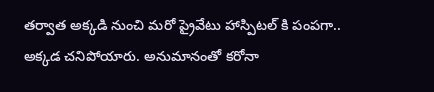తర్వాత అక్కడి నుంచి మరో ప్రైవేటు హాస్పిటల్ కి పంపగా.. అక్కడ చనిపోయారు. అనుమానంతో కరోనా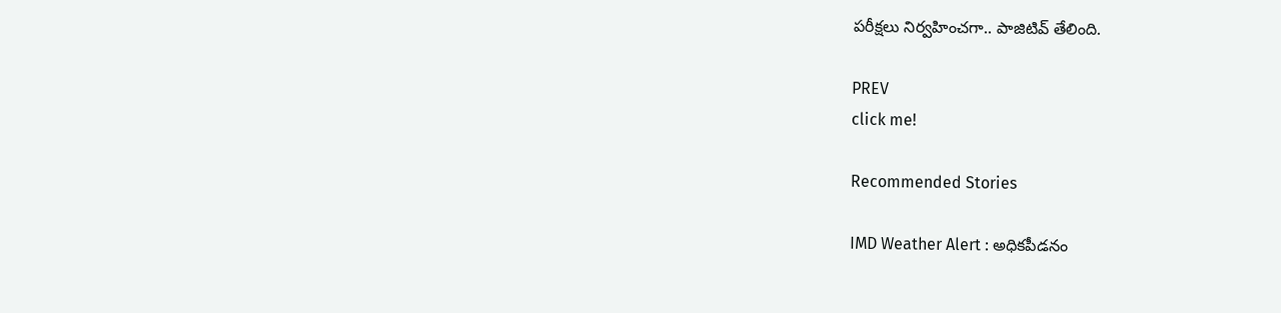పరీక్షలు నిర్వహించగా.. పాజిటివ్ తేలింది.

PREV
click me!

Recommended Stories

IMD Weather Alert : అధికపీడనం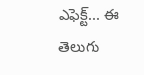ఎఫెక్ట్... ఈ తెలుగు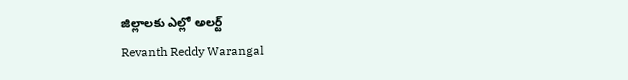జిల్లాలకు ఎల్లో అలర్ట్
Revanth Reddy Warangal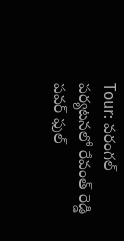Tour: వరంగల్ పర్యటనలో రేవంత్ రెడ్డి పవర్ ఫుల్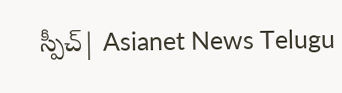స్పీచ్| Asianet News Telugu